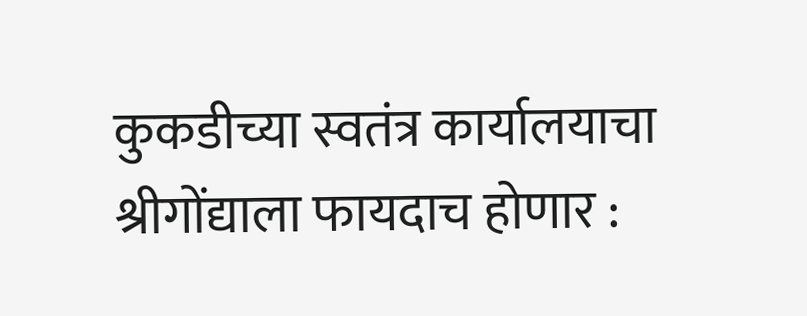कुकडीच्या स्वतंत्र कार्यालयाचा श्रीगोंद्याला फायदाच होणार :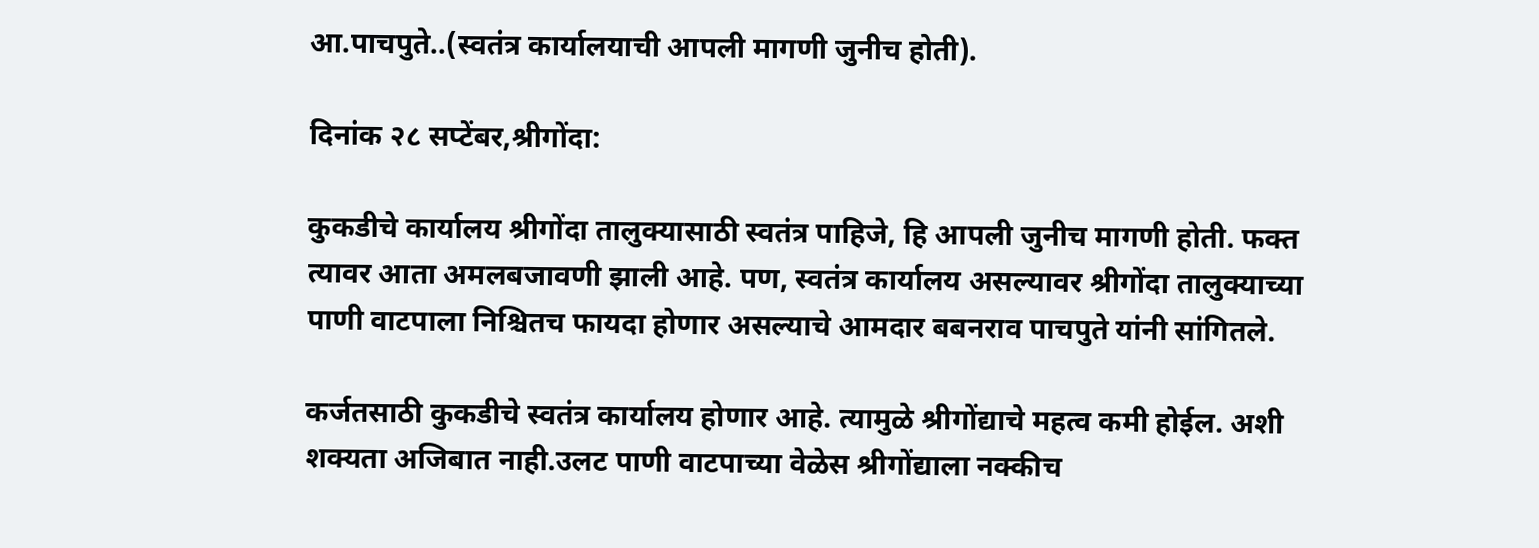आ.पाचपुते..(स्वतंत्र कार्यालयाची आपली मागणी जुनीच होती).

दिनांक २८ सप्टेंबर,श्रीगोंदा:

कुकडीचे कार्यालय श्रीगोंदा तालुक्यासाठी स्वतंत्र पाहिजे, हि आपली जुनीच मागणी होती. फक्त त्यावर आता अमलबजावणी झाली आहे. पण, स्वतंत्र कार्यालय असल्यावर श्रीगोंदा तालुक्याच्या पाणी वाटपाला निश्चितच फायदा होणार असल्याचे आमदार बबनराव पाचपुते यांनी सांगितले.

कर्जतसाठी कुकडीचे स्वतंत्र कार्यालय होणार आहे. त्यामुळे श्रीगोंद्याचे महत्व कमी होईल. अशी शक्यता अजिबात नाही.उलट पाणी वाटपाच्या वेळेस श्रीगोंद्याला नक्कीच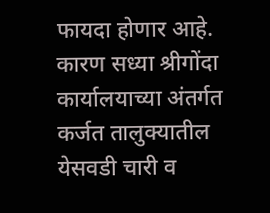फायदा होणार आहे. कारण सध्या श्रीगोंदा कार्यालयाच्या अंतर्गत कर्जत तालुक्यातील येसवडी चारी व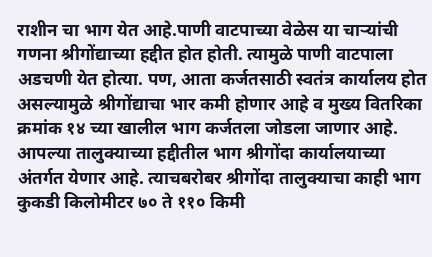राशीन चा भाग येत आहे.पाणी वाटपाच्या वेळेस या चाऱ्यांची गणना श्रीगोंद्याच्या हद्दीत होत होती. त्यामुळे पाणी वाटपाला अडचणी येत होत्या. पण, आता कर्जतसाठी स्वतंत्र कार्यालय होत असल्यामुळे श्रीगोंद्याचा भार कमी होणार आहे व मुख्य वितरिका क्रमांक १४ च्या खालील भाग कर्जतला जोडला जाणार आहे. आपल्या तालुक्याच्या हद्दीतील भाग श्रीगोंदा कार्यालयाच्या अंतर्गत येणार आहे. त्याचबरोबर श्रीगोंदा तालुक्याचा काही भाग कुकडी किलोमीटर ७० ते ११० किमी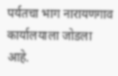पर्यतचा भाग नारायणगाव कार्यालयाला जोडला आहे.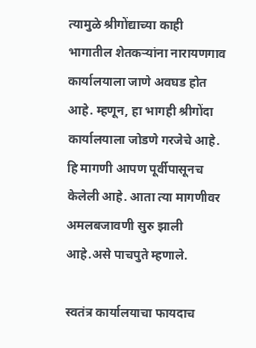त्यामुळे श्रीगोंद्याच्या काही भागातील शेतकऱ्यांना नारायणगाव कार्यालयाला जाणे अवघड होत आहे. म्हणून, हा भागही श्रीगोंदा कार्यालयाला जोडणे गरजेचे आहे. हि मागणी आपण पूर्वीपासूनच केलेली आहे. आता त्या मागणीवर अमलबजावणी सुरु झाली आहे.असे पाचपुते म्हणाले.

स्वतंत्र कार्यालयाचा फायदाच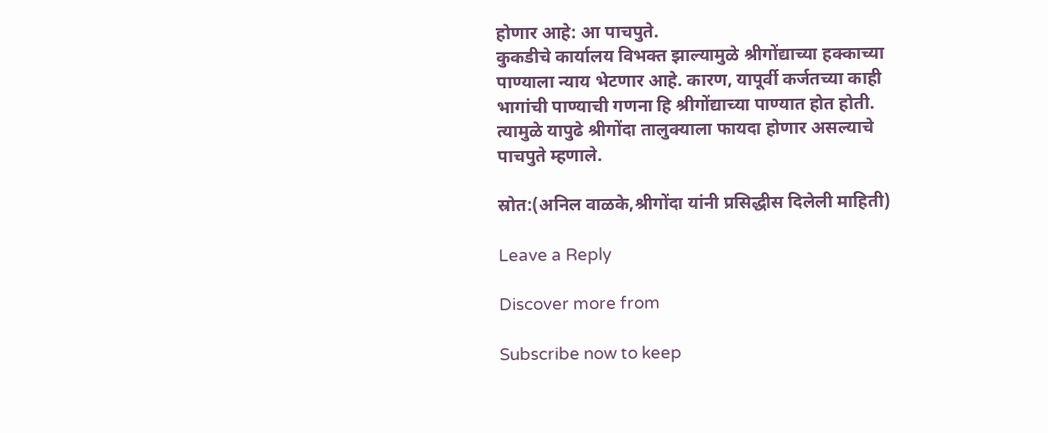होणार आहे: आ पाचपुते.
कुकडीचे कार्यालय विभक्त झाल्यामुळे श्रीगोंद्याच्या हक्काच्या पाण्याला न्याय भेटणार आहे. कारण, यापूर्वी कर्जतच्या काही भागांची पाण्याची गणना हि श्रीगोंद्याच्या पाण्यात होत होती. त्यामुळे यापुढे श्रीगोंदा तालुक्याला फायदा होणार असल्याचे पाचपुते म्हणाले.

स्रोत:(अनिल वाळके,श्रीगोंदा यांनी प्रसिद्धीस दिलेली माहिती)

Leave a Reply

Discover more from

Subscribe now to keep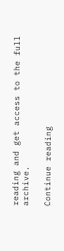reading and get access to the full archive.

Continue reading